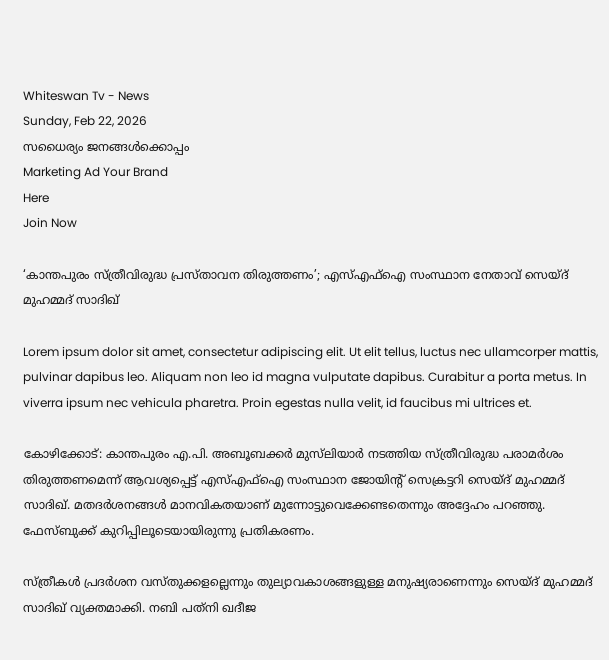Whiteswan Tv - News
Sunday, Feb 22, 2026
സധൈര്യം ജനങ്ങൾക്കൊപ്പം
Marketing Ad Your Brand
Here
Join Now

‘കാന്തപുരം സ്ത്രീവിരുദ്ധ പ്രസ്താവന തിരുത്തണം’; എസ്എഫ്ഐ സംസ്ഥാന നേതാവ് സെയ്ദ് മുഹമ്മദ് സാദിഖ്

Lorem ipsum dolor sit amet, consectetur adipiscing elit. Ut elit tellus, luctus nec ullamcorper mattis, pulvinar dapibus leo. Aliquam non leo id magna vulputate dapibus. Curabitur a porta metus. In viverra ipsum nec vehicula pharetra. Proin egestas nulla velit, id faucibus mi ultrices et.

കോഴിക്കോട്: കാന്തപുരം എ.പി. അബൂബക്കർ മുസ്‌ലിയാർ നടത്തിയ സ്ത്രീവിരുദ്ധ പരാമർശം തിരുത്തണമെന്ന് ആവശ്യപ്പെട്ട് എസ്എഫ്ഐ സംസ്ഥാന ജോയിന്റ് സെക്രട്ടറി സെയ്ദ് മുഹമ്മദ് സാദിഖ്. മതദർശനങ്ങൾ മാനവികതയാണ് മുന്നോട്ടുവെക്കേണ്ടതെന്നും അദ്ദേഹം പറഞ്ഞു. ഫേസ്ബുക്ക് കുറിപ്പിലൂടെയായിരുന്നു പ്രതികരണം.

സ്ത്രീകൾ പ്രദർശന വസ്തുക്കളല്ലെന്നും തുല്യാവകാശങ്ങളുള്ള മനുഷ്യരാണെന്നും സെയ്ദ് മുഹമ്മദ് സാദിഖ് വ്യക്തമാക്കി. നബി പത്‌നി ഖദീജ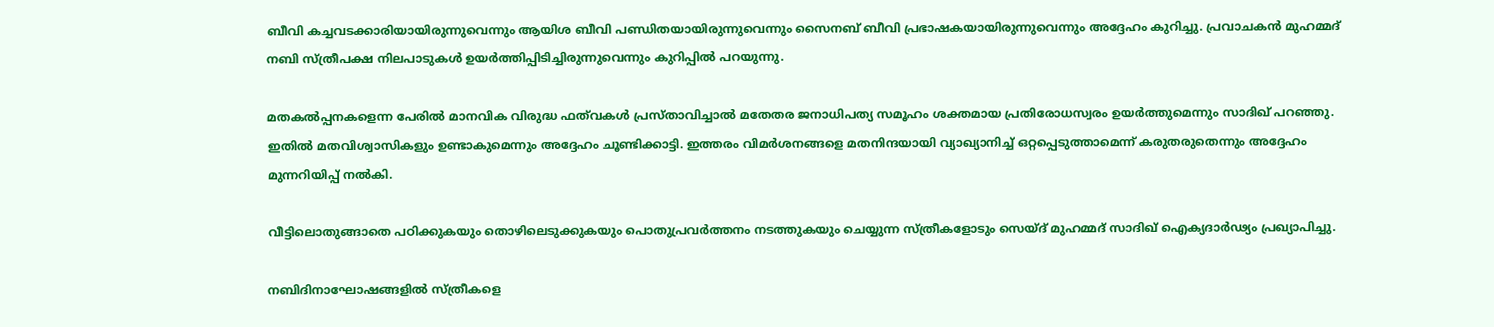ബീവി കച്ചവടക്കാരിയായിരുന്നുവെന്നും ആയിശ ബീവി പണ്ഡിതയായിരുന്നുവെന്നും സൈനബ് ബീവി പ്രഭാഷകയായിരുന്നുവെന്നും അദ്ദേഹം കുറിച്ചു. പ്രവാചകൻ മുഹമ്മദ് നബി സ്ത്രീപക്ഷ നിലപാടുകൾ ഉയർത്തിപ്പിടിച്ചിരുന്നുവെന്നും കുറിപ്പിൽ പറയുന്നു.

മതകൽപ്പനകളെന്ന പേരിൽ മാനവിക വിരുദ്ധ ഫത്‌വകൾ പ്രസ്താവിച്ചാൽ മതേതര ജനാധിപത്യ സമൂഹം ശക്തമായ പ്രതിരോധസ്വരം ഉയർത്തുമെന്നും സാദിഖ് പറഞ്ഞു. ഇതിൽ മതവിശ്വാസികളും ഉണ്ടാകുമെന്നും അദ്ദേഹം ചൂണ്ടിക്കാട്ടി. ഇത്തരം വിമർശനങ്ങളെ മതനിന്ദയായി വ്യാഖ്യാനിച്ച് ഒറ്റപ്പെടുത്താമെന്ന് കരുതരുതെന്നും അദ്ദേഹം മുന്നറിയിപ്പ് നൽകി.

വീട്ടിലൊതുങ്ങാതെ പഠിക്കുകയും തൊഴിലെടുക്കുകയും പൊതുപ്രവർത്തനം നടത്തുകയും ചെയ്യുന്ന സ്ത്രീകളോടും സെയ്ദ് മുഹമ്മദ് സാദിഖ് ഐക്യദാർഢ്യം പ്രഖ്യാപിച്ചു.

നബിദിനാഘോഷങ്ങളിൽ സ്ത്രീകളെ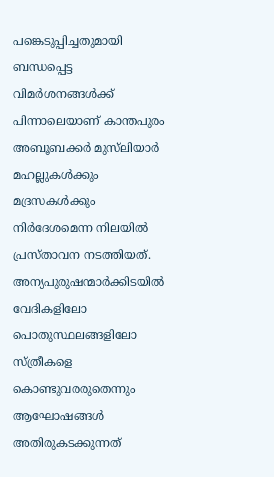പങ്കെടുപ്പിച്ചതുമായി ബന്ധപ്പെട്ട വിമർശനങ്ങൾക്ക് പിന്നാലെയാണ് കാന്തപുരം അബൂബക്കർ മുസ്‌ലിയാർ മഹല്ലുകൾക്കും മദ്രസകൾക്കും നിർദേശമെന്ന നിലയിൽ പ്രസ്താവന നടത്തിയത്. അന്യപുരുഷന്മാർക്കിടയിൽ വേദികളിലോ പൊതുസ്ഥലങ്ങളിലോ സ്ത്രീകളെ കൊണ്ടുവരരുതെന്നും ആഘോഷങ്ങൾ അതിരുകടക്കുന്നത്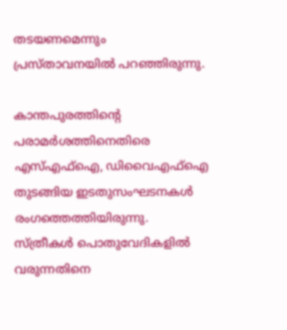തടയണമെന്നും പ്രസ്താവനയിൽ പറഞ്ഞിരുന്നു.

കാന്തപുരത്തിന്റെ പരാമർശത്തിനെതിരെ എസ്എഫ്ഐ, ഡിവൈഎഫ്ഐ തുടങ്ങിയ ഇടതുസംഘടനകൾ രംഗത്തെത്തിയിരുന്നു. സ്ത്രീകൾ പൊതുവേദികളിൽ വരുന്നതിനെ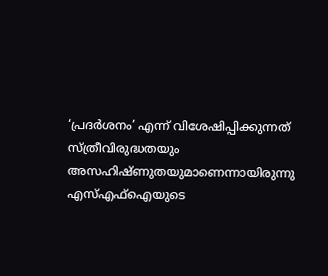‘പ്രദർശനം’ എന്ന് വിശേഷിപ്പിക്കുന്നത് സ്ത്രീവിരുദ്ധതയും അസഹിഷ്ണുതയുമാണെന്നായിരുന്നു എസ്എഫ്ഐയുടെ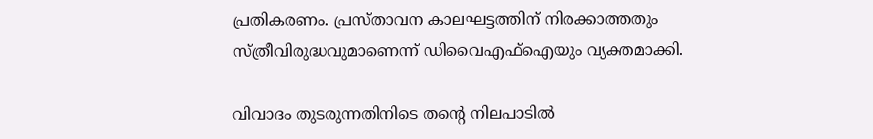പ്രതികരണം. പ്രസ്താവന കാലഘട്ടത്തിന് നിരക്കാത്തതും സ്ത്രീവിരുദ്ധവുമാണെന്ന് ഡിവൈഎഫ്ഐയും വ്യക്തമാക്കി.

വിവാദം തുടരുന്നതിനിടെ തന്റെ നിലപാടിൽ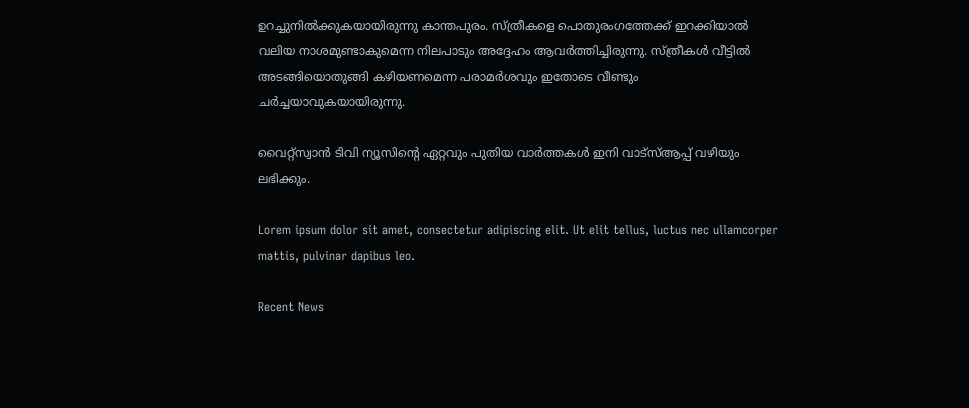ഉറച്ചുനിൽക്കുകയായിരുന്നു കാന്തപുരം. സ്ത്രീകളെ പൊതുരംഗത്തേക്ക് ഇറക്കിയാൽ വലിയ നാശമുണ്ടാകുമെന്ന നിലപാടും അദ്ദേഹം ആവർത്തിച്ചിരുന്നു. സ്ത്രീകൾ വീട്ടിൽ അടങ്ങിയൊതുങ്ങി കഴിയണമെന്ന പരാമർശവും ഇതോടെ വീണ്ടും ചർച്ചയാവുകയായിരുന്നു.

വൈറ്റ്സ്വാൻ ടിവി ന്യൂസിന്റെ ഏറ്റവും പുതിയ വാർത്തകൾ ഇനി വാട്സ്ആപ്പ് വഴിയും ലഭിക്കും.

Lorem ipsum dolor sit amet, consectetur adipiscing elit. Ut elit tellus, luctus nec ullamcorper mattis, pulvinar dapibus leo.

Recent News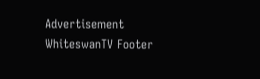Advertisement
WhiteswanTV Footer